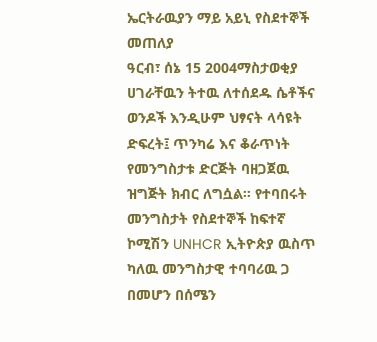ኤርትራዉያን ማይ አይኒ የስደተኞች መጠለያ
ዓርብ፣ ሰኔ 15 2004ማስታወቂያ
ሀገራቸዉን ትተዉ ለተሰደዱ ሴቶችና ወንዶች እንዲሁም ህፃናት ላሳዩት ድፍረት፤ ጥንካሬ እና ቆራጥነት የመንግስታቱ ድርጅት ባዘጋጀዉ ዝግጅት ክብር ለግሷል። የተባበሩት መንግስታት የስደተኞች ከፍተኛ ኮሚሽን UNHCR ኢትዮጵያ ዉስጥ ካለዉ መንግስታዊ ተባባሪዉ ጋ በመሆን በሰሜን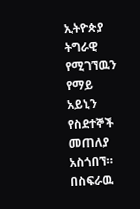ኢትዮጵያ ትግራዊ የሚገኘዉን የማይ አይኒን የስደተኞች መጠለያ አስጎበኘ። በስፍራዉ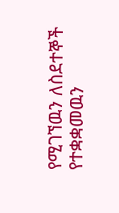የሚገኘዉን ለስደተኞች የተቋቋመዉን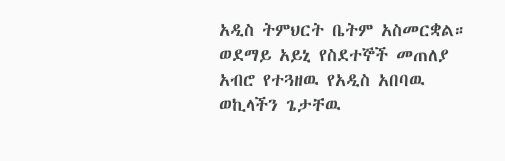አዲስ ትምህርት ቤትም አስመርቋል። ወደማይ አይኒ የስደተኞች መጠለያ አብሮ የተጓዘዉ የአዲስ አበባዉ ወኪላችን ጌታቸዉ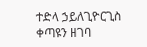ተድላ ኃይለጊዮርጊስ ቀጣዩን ዘገባ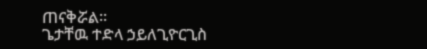ጠናቅሯል።
ጌታቸዉ ተድላ ኃይለጊዮርጊስ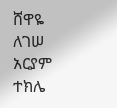ሸዋዬ ለገሠ
አርያም ተክሌ